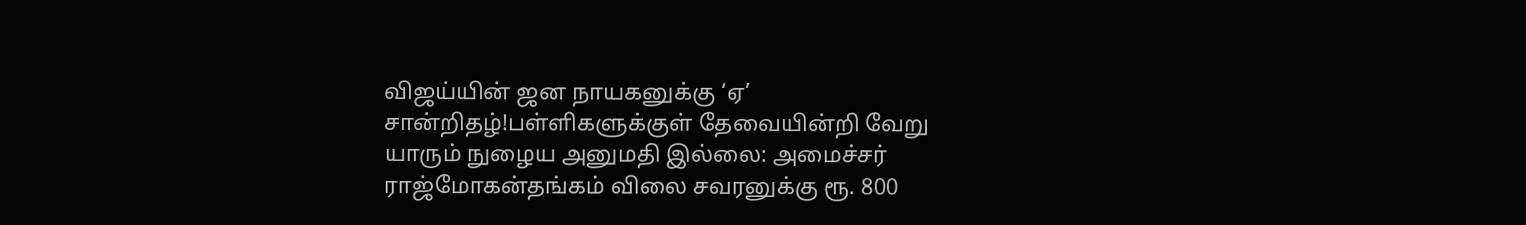விஜய்யின் ஜன நாயகனுக்கு ‘ஏ’ சான்றிதழ்!பள்ளிகளுக்குள் தேவையின்றி வேறு யாரும் நுழைய அனுமதி இல்லை: அமைச்சர் ராஜ்மோகன்தங்கம் விலை சவரனுக்கு ரூ. 800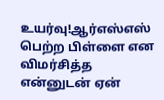உயர்வு!ஆர்எஸ்எஸ் பெற்ற பிள்ளை என விமர்சித்த என்னுடன் ஏன்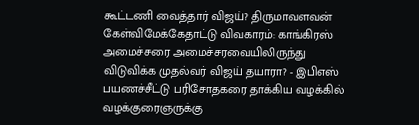கூட்டணி வைத்தார் விஜய்? திருமாவளவன் கேள்விமேக்கேதாட்டு விவகாரம்: காங்கிரஸ் அமைச்சரை அமைச்சரவையிலிருந்து விடுவிக்க முதல்வர் விஜய் தயாரா? - இபிஎஸ் பயணச்சீட்டு பரிசோதகரை தாக்கிய வழக்கில் வழக்குரைஞருக்கு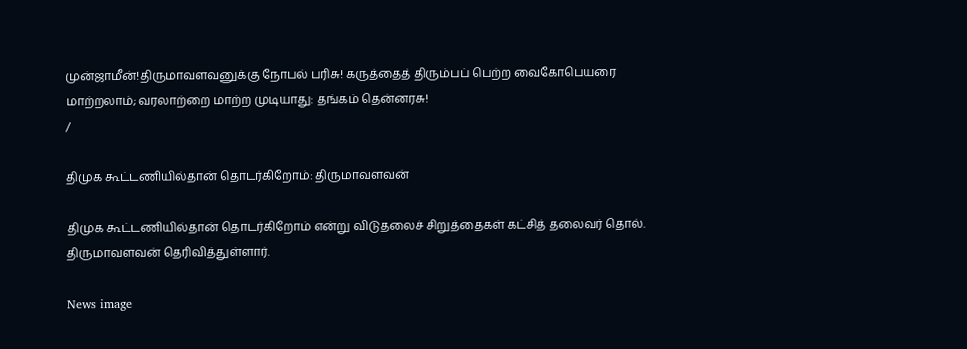முன்ஜாமீன்!திருமாவளவனுக்கு நோபல் பரிசு! கருத்தைத் திரும்பப் பெற்ற வைகோபெயரை மாற்றலாம்; வரலாற்றை மாற்ற முடியாது: தங்கம் தென்னரசு!
/

திமுக கூட்டணியில்தான் தொடர்கிறோம்: திருமாவளவன்

திமுக கூட்டணியில்தான் தொடர்கிறோம் என்று விடுதலைச் சிறுத்தைகள் கட்சித் தலைவர் தொல். திருமாவளவன் தெரிவித்துள்ளார்.

News image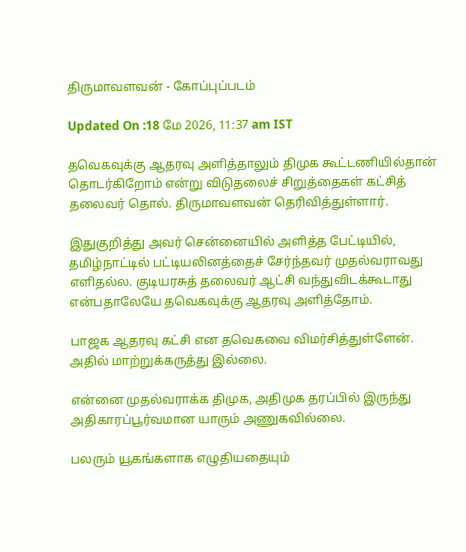திருமாவளவன் - கோப்புப்படம்

Updated On :18 மே 2026, 11:37 am IST

தவெகவுக்கு ஆதரவு அளித்தாலும் திமுக கூட்டணியில்தான் தொடர்கிறோம் என்று விடுதலைச் சிறுத்தைகள் கட்சித் தலைவர் தொல். திருமாவளவன் தெரிவித்துள்ளார்.

இதுகுறித்து அவர் சென்னையில் அளித்த பேட்டியில், தமிழ்நாட்டில் பட்டியலினத்தைச் சேர்ந்தவர் முதல்வராவது எளிதல்ல. குடியரசுத் தலைவர் ஆட்சி வந்துவிடக்கூடாது என்பதாலேயே தவெகவுக்கு ஆதரவு அளித்தோம்.

பாஜக ஆதரவு கட்சி என தவெகவை விமர்சித்துள்ளேன். அதில் மாற்றுக்கருத்து இல்லை.

என்னை முதல்வராக்க திமுக, அதிமுக தரப்பில் இருந்து அதிகாரப்பூர்வமான யாரும் அணுகவில்லை.

பலரும் யூகங்களாக எழுதியதையும்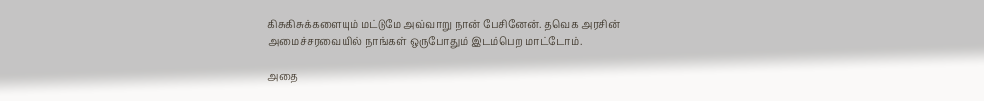கிசுகிசுக்களையும் மட்டுமே அவ்வாறு நான் பேசினேன். தவெக அரசின் அமைச்சரவையில் நாங்கள் ஒருபோதும் இடம்பெற மாட்டோம்.

அதை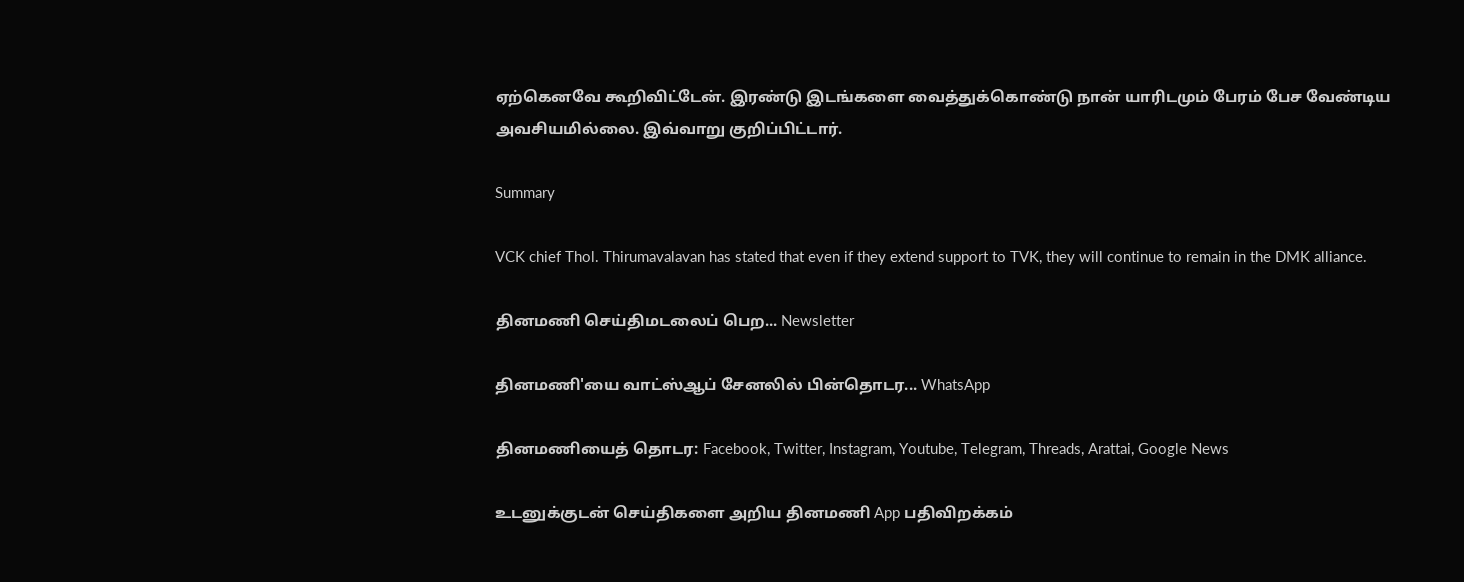ஏற்கெனவே கூறிவிட்டேன். இரண்டு இடங்களை வைத்துக்கொண்டு நான் யாரிடமும் பேரம் பேச வேண்டிய அவசியமில்லை. இவ்வாறு குறிப்பிட்டார்.

Summary

VCK chief Thol. Thirumavalavan has stated that even if they extend support to TVK, they will continue to remain in the DMK alliance.

தினமணி செய்திமடலைப் பெற... Newsletter

தினமணி'யை வாட்ஸ்ஆப் சேனலில் பின்தொடர... WhatsApp

தினமணியைத் தொடர: Facebook, Twitter, Instagram, Youtube, Telegram, Threads, Arattai, Google News

உடனுக்குடன் செய்திகளை அறிய தினமணி App பதிவிறக்கம்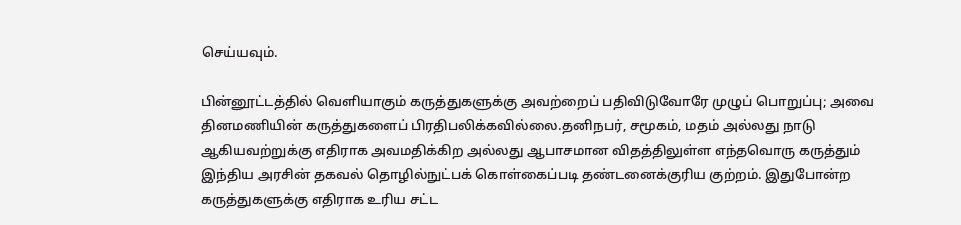செய்யவும்.

பின்னூட்டத்தில் வெளியாகும் கருத்துகளுக்கு அவற்றைப் பதிவிடுவோரே முழுப் பொறுப்பு; அவை தினமணியின் கருத்துகளைப் பிரதிபலிக்கவில்லை.தனிநபர், சமூகம், மதம் அல்லது நாடு ஆகியவற்றுக்கு எதிராக அவமதிக்கிற அல்லது ஆபாசமான விதத்திலுள்ள எந்தவொரு கருத்தும் இந்திய அரசின் தகவல் தொழில்நுட்பக் கொள்கைப்படி தண்டனைக்குரிய குற்றம். இதுபோன்ற கருத்துகளுக்கு எதிராக உரிய சட்ட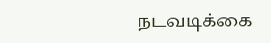நடவடிக்கை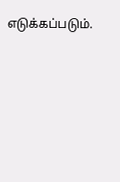எடுக்கப்படும்.